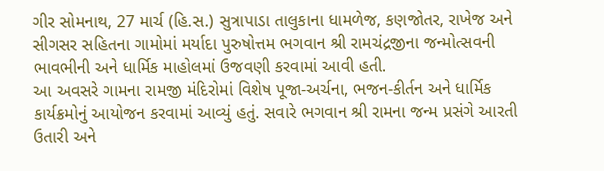ગીર સોમનાથ, 27 માર્ચ (હિ.સ.) સુત્રાપાડા તાલુકાના ધામળેજ, કણજોતર, રાખેજ અને સીગસર સહિતના ગામોમાં મર્યાદા પુરુષોત્તમ ભગવાન શ્રી રામચંદ્રજીના જન્મોત્સવની ભાવભીની અને ધાર્મિક માહોલમાં ઉજવણી કરવામાં આવી હતી.
આ અવસરે ગામના રામજી મંદિરોમાં વિશેષ પૂજા-અર્ચના, ભજન-કીર્તન અને ધાર્મિક કાર્યક્રમોનું આયોજન કરવામાં આવ્યું હતું. સવારે ભગવાન શ્રી રામના જન્મ પ્રસંગે આરતી ઉતારી અને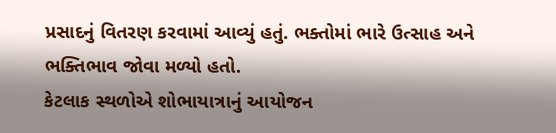પ્રસાદનું વિતરણ કરવામાં આવ્યું હતું. ભક્તોમાં ભારે ઉત્સાહ અને ભક્તિભાવ જોવા મળ્યો હતો.
કેટલાક સ્થળોએ શોભાયાત્રાનું આયોજન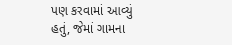પણ કરવામાં આવ્યું હતું, જેમાં ગામના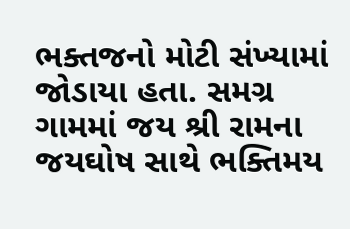ભક્તજનો મોટી સંખ્યામાં જોડાયા હતા. સમગ્ર ગામમાં જય શ્રી રામના જયઘોષ સાથે ભક્તિમય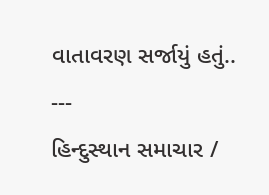વાતાવરણ સર્જાયું હતું..
---
હિન્દુસ્થાન સમાચાર /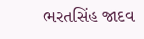ભરતસિંહ જાદવ